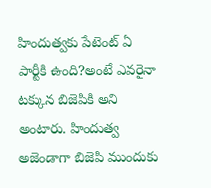హిందుత్వకు పేటెంట్ ఏ పార్టీకి ఉంది?అంటే ఎవరైనా టక్కున బిజెపికి అని అంటారు. హిందుత్వ అజెండాగా బిజెపి ముందుకు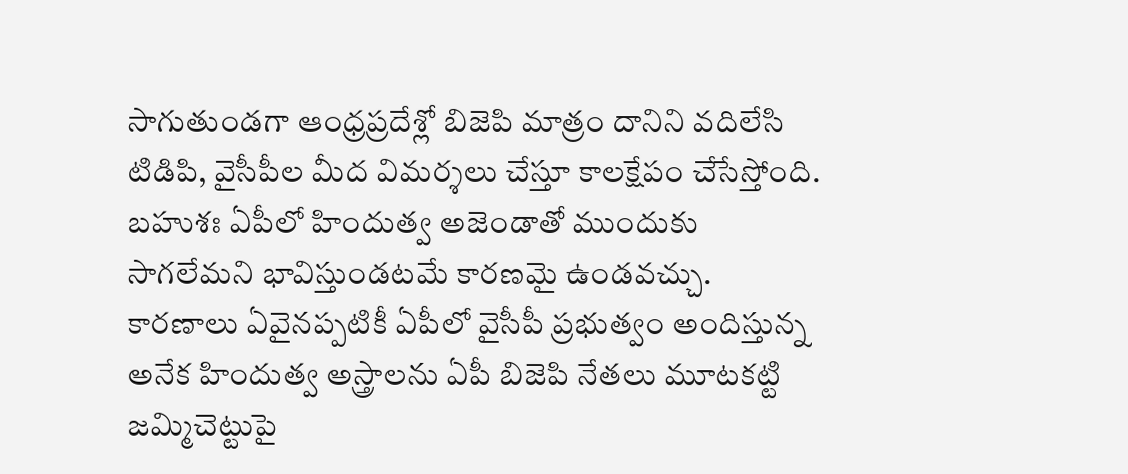సాగుతుండగా ఆంధ్రప్రదేశ్లో బిజెపి మాత్రం దానిని వదిలేసి టిడిపి, వైసీపీల మీద విమర్శలు చేస్తూ కాలక్షేపం చేసేస్తోంది. బహుశః ఏపీలో హిందుత్వ అజెండాతో ముందుకు సాగలేమని భావిస్తుండటమే కారణమై ఉండవచ్చు.
కారణాలు ఏవైనప్పటికీ ఏపీలో వైసీపీ ప్రభుత్వం అందిస్తున్న అనేక హిందుత్వ అస్త్రాలను ఏపీ బిజెపి నేతలు మూటకట్టి జమ్మిచెట్టుపై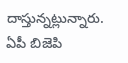దాస్తున్నట్లున్నారు. ఏపీ బిజెపి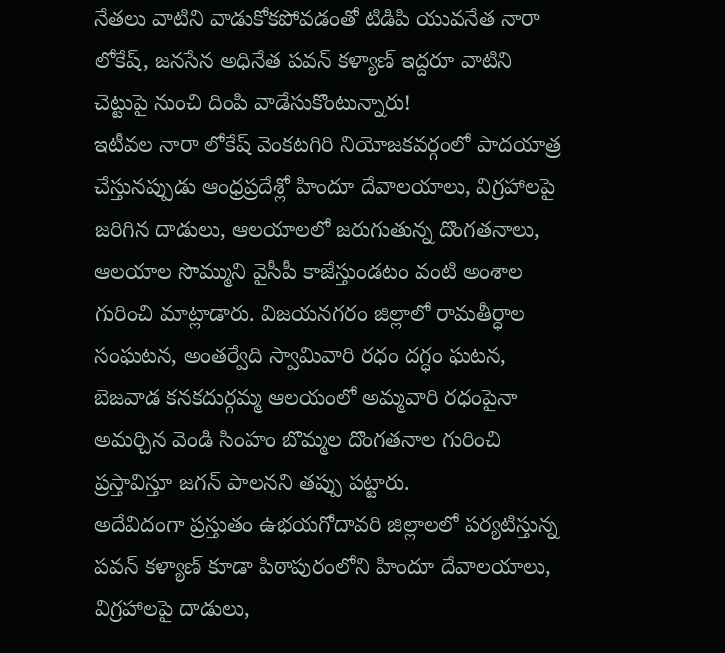నేతలు వాటిని వాడుకోకపోవడంతో టిడిపి యువనేత నారా లోకేష్, జనసేన అధినేత పవన్ కళ్యాణ్ ఇద్దరూ వాటిని చెట్టుపై నుంచి దింపి వాడేసుకొంటున్నారు!
ఇటీవల నారా లోకేష్ వెంకటగిరి నియోజకవర్గంలో పాదయాత్ర చేస్తునప్పుడు ఆంధ్రప్రదేశ్లో హిందూ దేవాలయాలు, విగ్రహాలపై జరిగిన దాడులు, ఆలయాలలో జరుగుతున్న దొంగతనాలు, ఆలయాల సొమ్ముని వైసీపీ కాజేస్తుండటం వంటి అంశాల గురించి మాట్లాడారు. విజయనగరం జిల్లాలో రామతీర్ధాల సంఘటన, అంతర్వేది స్వామివారి రధం దగ్ధం ఘటన, బెజవాడ కనకదుర్గమ్మ ఆలయంలో అమ్మవారి రధంపైనా అమర్చిన వెండి సింహం బొమ్మల దొంగతనాల గురించి ప్రస్తావిస్తూ జగన్ పాలనని తప్పు పట్టారు.
అదేవిదంగా ప్రస్తుతం ఉభయగోదావరి జిల్లాలలో పర్యటిస్తున్న పవన్ కళ్యాణ్ కూడా పిఠాపురంలోని హిందూ దేవాలయాలు, విగ్రహాలపై దాడులు,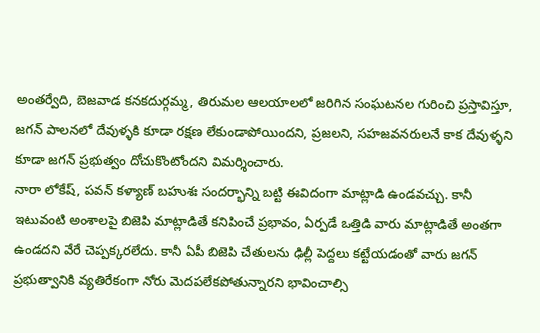అంతర్వేది, బెజవాడ కనకదుర్గమ్మ, తిరుమల ఆలయాలలో జరిగిన సంఘటనల గురించి ప్రస్తావిస్తూ, జగన్ పాలనలో దేవుళ్ళకి కూడా రక్షణ లేకుండాపోయిందని, ప్రజలని, సహజవనరులనే కాక దేవుళ్ళని కూడా జగన్ ప్రభుత్వం దోచుకొంటోందని విమర్శించారు.
నారా లోకేష్, పవన్ కళ్యాణ్ బహుశః సందర్భాన్ని బట్టి ఈవిదంగా మాట్లాడి ఉండవచ్చు. కానీ ఇటువంటి అంశాలపై బిజెపి మాట్లాడితే కనిపించే ప్రభావం, ఏర్పడే ఒత్తిడి వారు మాట్లాడితే అంతగా ఉండదని వేరే చెప్పక్కరలేదు. కానీ ఏపీ బిజెపి చేతులను ఢిల్లీ పెద్దలు కట్టేయడంతో వారు జగన్ ప్రభుత్వానికి వ్యతిరేకంగా నోరు మెదపలేకపోతున్నారని భావించాల్సి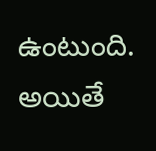ఉంటుంది. అయితే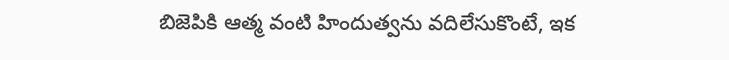బిజెపికి ఆత్మ వంటి హిందుత్వను వదిలేసుకొంటే, ఇక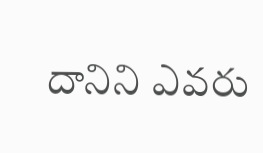దానిని ఎవరు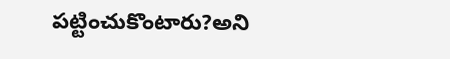పట్టించుకొంటారు?అని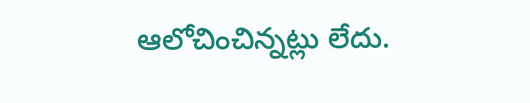ఆలోచించిన్నట్లు లేదు.